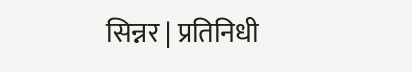सिन्नर | प्रतिनिधी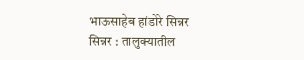भाऊसाहेब हांडोरे सिन्नर
सिन्नर : तालुक्यातील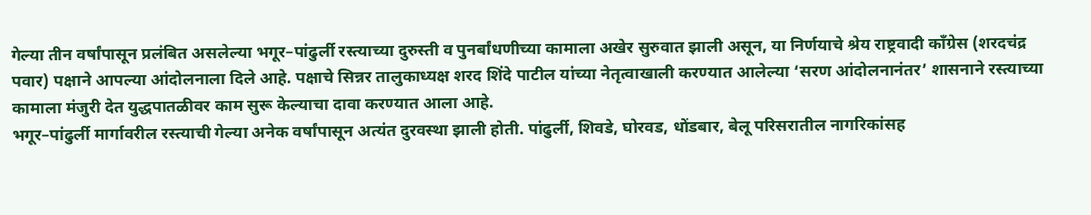गेल्या तीन वर्षांपासून प्रलंबित असलेल्या भगूर–पांढुर्ली रस्त्याच्या दुरुस्ती व पुनर्बांधणीच्या कामाला अखेर सुरुवात झाली असून, या निर्णयाचे श्रेय राष्ट्रवादी काँग्रेस (शरदचंद्र पवार) पक्षाने आपल्या आंदोलनाला दिले आहे. पक्षाचे सिन्नर तालुकाध्यक्ष शरद शिंदे पाटील यांच्या नेतृत्वाखाली करण्यात आलेल्या ‘सरण आंदोलनानंतर’ शासनाने रस्त्याच्या कामाला मंजुरी देत युद्धपातळीवर काम सुरू केल्याचा दावा करण्यात आला आहे.
भगूर–पांढुर्ली मार्गावरील रस्त्याची गेल्या अनेक वर्षांपासून अत्यंत दुरवस्था झाली होती. पांढुर्ली, शिवडे, घोरवड, धोंडबार, बेलू परिसरातील नागरिकांसह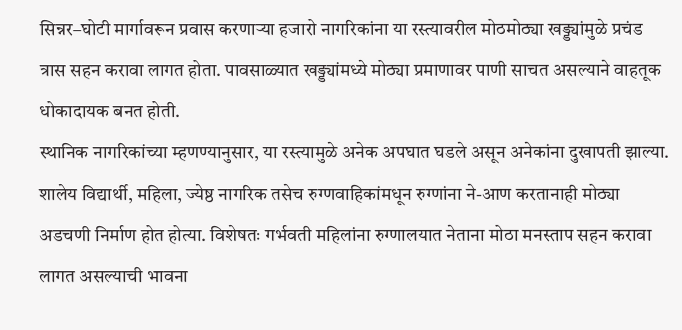सिन्नर–घोटी मार्गावरून प्रवास करणाऱ्या हजारो नागरिकांना या रस्त्यावरील मोठमोठ्या खड्ड्यांमुळे प्रचंड त्रास सहन करावा लागत होता. पावसाळ्यात खड्ड्यांमध्ये मोठ्या प्रमाणावर पाणी साचत असल्याने वाहतूक धोकादायक बनत होती.
स्थानिक नागरिकांच्या म्हणण्यानुसार, या रस्त्यामुळे अनेक अपघात घडले असून अनेकांना दुखापती झाल्या. शालेय विद्यार्थी, महिला, ज्येष्ठ नागरिक तसेच रुग्णवाहिकांमधून रुग्णांना ने-आण करतानाही मोठ्या अडचणी निर्माण होत होत्या. विशेषतः गर्भवती महिलांना रुग्णालयात नेताना मोठा मनस्ताप सहन करावा लागत असल्याची भावना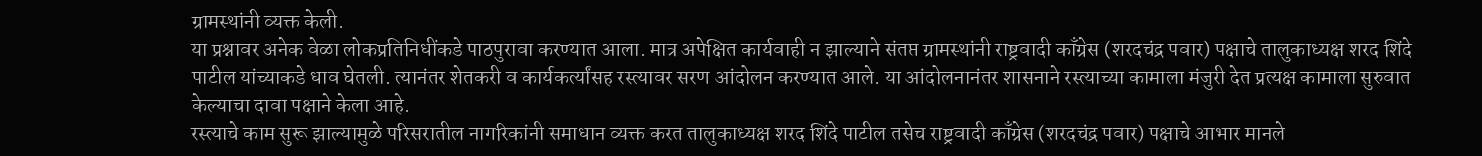ग्रामस्थांनी व्यक्त केली.
या प्रश्नावर अनेक वेळा लोकप्रतिनिधींकडे पाठपुरावा करण्यात आला. मात्र अपेक्षित कार्यवाही न झाल्याने संतप्त ग्रामस्थांनी राष्ट्रवादी काँग्रेस (शरदचंद्र पवार) पक्षाचे तालुकाध्यक्ष शरद शिंदे पाटील यांच्याकडे धाव घेतली. त्यानंतर शेतकरी व कार्यकर्त्यांसह रस्त्यावर सरण आंदोलन करण्यात आले. या आंदोलनानंतर शासनाने रस्त्याच्या कामाला मंजुरी देत प्रत्यक्ष कामाला सुरुवात केल्याचा दावा पक्षाने केला आहे.
रस्त्याचे काम सुरू झाल्यामुळे परिसरातील नागरिकांनी समाधान व्यक्त करत तालुकाध्यक्ष शरद शिंदे पाटील तसेच राष्ट्रवादी काँग्रेस (शरदचंद्र पवार) पक्षाचे आभार मानले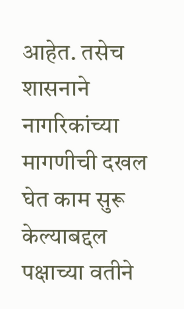आहेत. तसेच शासनाने नागरिकांच्या मागणीची दखल घेत काम सुरू केल्याबद्दल पक्षाच्या वतीने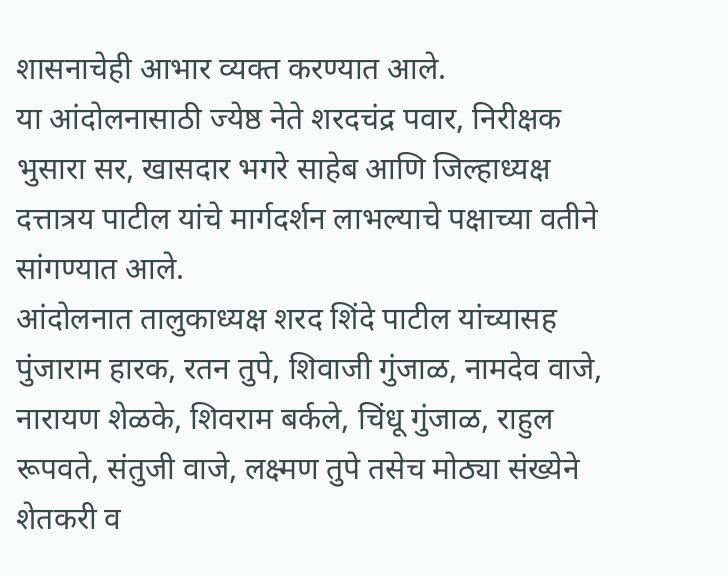शासनाचेही आभार व्यक्त करण्यात आले.
या आंदोलनासाठी ज्येष्ठ नेते शरदचंद्र पवार, निरीक्षक भुसारा सर, खासदार भगरे साहेब आणि जिल्हाध्यक्ष दत्तात्रय पाटील यांचे मार्गदर्शन लाभल्याचे पक्षाच्या वतीने सांगण्यात आले.
आंदोलनात तालुकाध्यक्ष शरद शिंदे पाटील यांच्यासह पुंजाराम हारक, रतन तुपे, शिवाजी गुंजाळ, नामदेव वाजे, नारायण शेळके, शिवराम बर्कले, चिंधू गुंजाळ, राहुल रूपवते, संतुजी वाजे, लक्ष्मण तुपे तसेच मोठ्या संख्येने शेतकरी व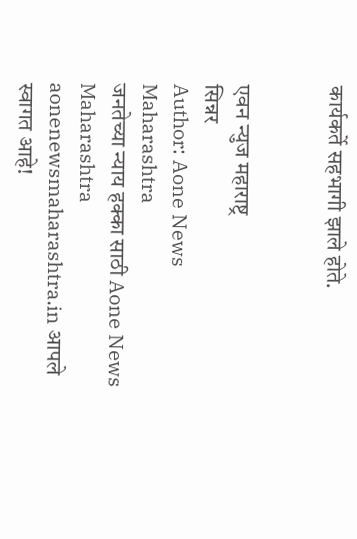कार्यकर्ते सहभागी झाले होते.


एवन न्युज महाराष्ट्र
सिन्नर
Author: Aone News Maharashtra
जनतेच्या न्याय हक्का साठी Aone News Maharashtra aonenewsmaharashtra.in आपले स्वागत आहे!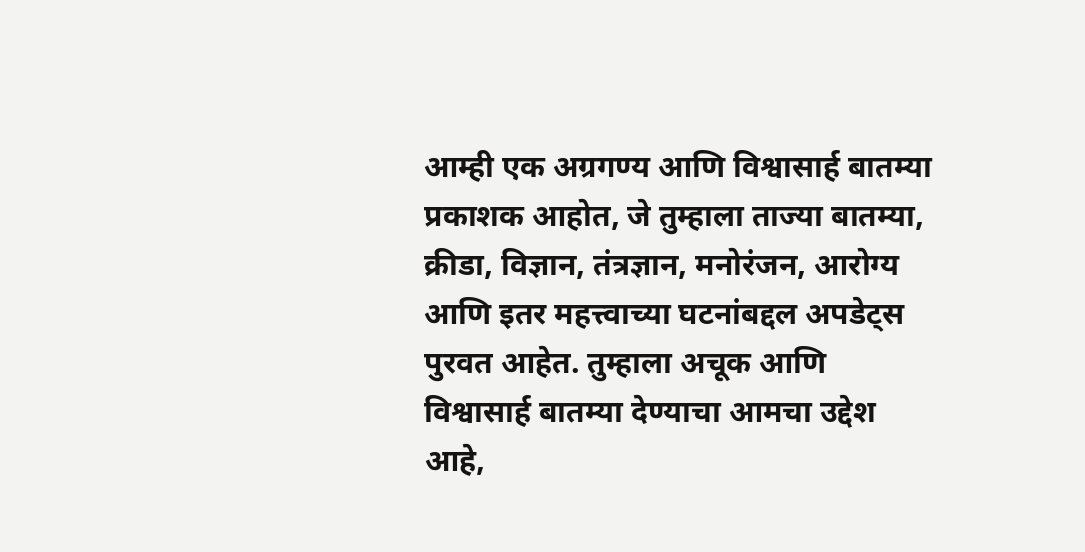आम्ही एक अग्रगण्य आणि विश्वासार्ह बातम्या प्रकाशक आहोत, जे तुम्हाला ताज्या बातम्या, क्रीडा, विज्ञान, तंत्रज्ञान, मनोरंजन, आरोग्य आणि इतर महत्त्वाच्या घटनांबद्दल अपडेट्स पुरवत आहेत. तुम्हाला अचूक आणि विश्वासार्ह बातम्या देण्याचा आमचा उद्देश आहे,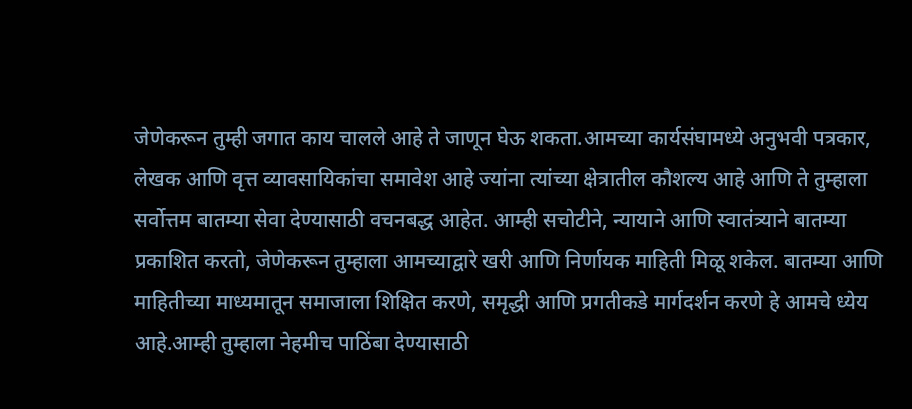जेणेकरून तुम्ही जगात काय चालले आहे ते जाणून घेऊ शकता.आमच्या कार्यसंघामध्ये अनुभवी पत्रकार, लेखक आणि वृत्त व्यावसायिकांचा समावेश आहे ज्यांना त्यांच्या क्षेत्रातील कौशल्य आहे आणि ते तुम्हाला सर्वोत्तम बातम्या सेवा देण्यासाठी वचनबद्ध आहेत. आम्ही सचोटीने, न्यायाने आणि स्वातंत्र्याने बातम्या प्रकाशित करतो, जेणेकरून तुम्हाला आमच्याद्वारे खरी आणि निर्णायक माहिती मिळू शकेल. बातम्या आणि माहितीच्या माध्यमातून समाजाला शिक्षित करणे, समृद्धी आणि प्रगतीकडे मार्गदर्शन करणे हे आमचे ध्येय आहे.आम्ही तुम्हाला नेहमीच पाठिंबा देण्यासाठी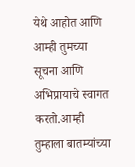येथे आहोत आणि आम्ही तुमच्या सूचना आणि अभिप्रायाचे स्वागत करतो.आम्ही तुम्हाला बातम्यांच्या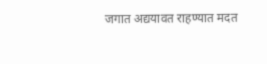जगात अद्ययावत राहण्यात मदत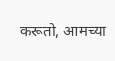करूतो, आमच्या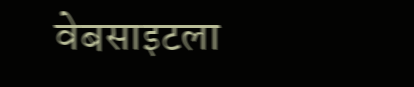वेबसाइटला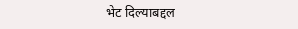भेट दिल्याबद्दल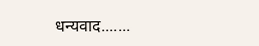धन्यवाद.......